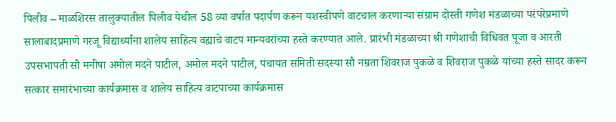पिलीव – माळशिरस तालुक्यातील पिलीव येथील 58 व्या वर्षात पदार्पण करून यशस्वीपणे वाटचाल करणाऱ्या संग्राम दोस्ती गणेश मंडळाच्या परंपरेप्रमाणे सालाबादप्रमाणे गरजू विद्यार्थ्यांना शालेय साहित्य वह्याचे वाटप मान्यवरांच्या हस्ते करण्यात आले. प्रारंभी मंडळाच्या श्री गणेशाची विधिवत पूजा व आरती उपसभापती सौ मनीषा अमोल मदने पाटील, अमोल मदने पाटील, पंचायत समिती सदस्या सौ नम्रता शिवराज पुकळे व शिवराज पुकळे यांच्या हस्ते सादर करून सत्कार समारंभाच्या कार्यक्रमास व शालेय साहित्य वाटपाच्या कार्यक्रमास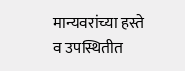मान्यवरांच्या हस्ते व उपस्थितीत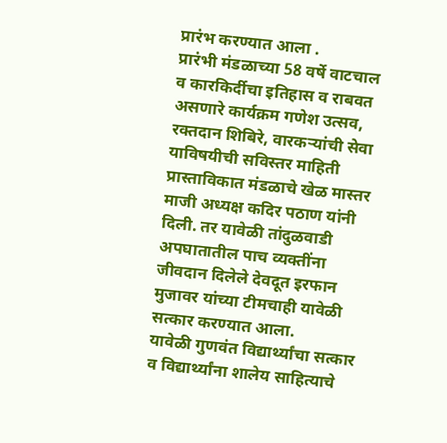प्रारंभ करण्यात आला .
प्रारंभी मंडळाच्या 58 वर्षे वाटचाल व कारकिर्दीचा इतिहास व राबवत असणारे कार्यक्रम गणेश उत्सव, रक्तदान शिबिरे, वारकऱ्यांची सेवा याविषयीची सविस्तर माहिती प्रास्ताविकात मंडळाचे खेळ मास्तर माजी अध्यक्ष कदिर पठाण यांनी दिली. तर यावेळी तांदुळवाडी अपघातातील पाच व्यक्तींना जीवदान दिलेले देवदूत इरफान मुजावर यांच्या टीमचाही यावेळी सत्कार करण्यात आला.
यावेळी गुणवंत विद्यार्थ्यांचा सत्कार व विद्यार्थ्यांना शालेय साहित्याचे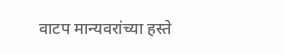वाटप मान्यवरांच्या हस्ते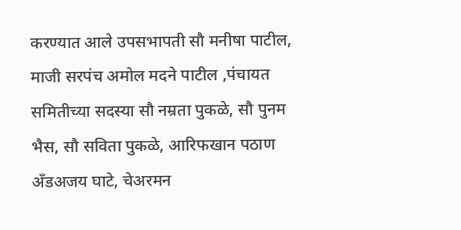करण्यात आले उपसभापती सौ मनीषा पाटील, माजी सरपंच अमोल मदने पाटील ,पंचायत समितीच्या सदस्या सौ नम्रता पुकळे, सौ पुनम भैस, सौ सविता पुकळे, आरिफखान पठाण अँडअजय घाटे, चेअरमन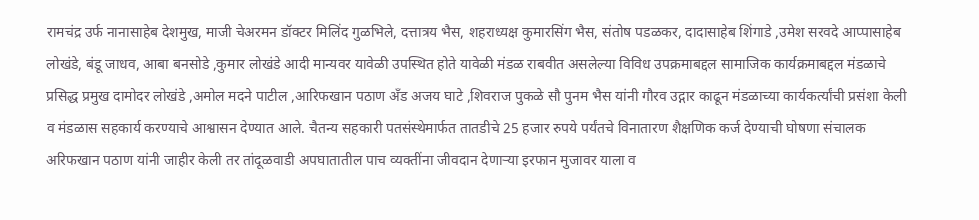रामचंद्र उर्फ नानासाहेब देशमुख, माजी चेअरमन डॉक्टर मिलिंद गुळभिले, दत्तात्रय भैस, शहराध्यक्ष कुमारसिंग भैस, संतोष पडळकर, दादासाहेब शिंगाडे ,उमेश सरवदे आप्पासाहेब लोखंडे, बंडू जाधव, आबा बनसोडे ,कुमार लोखंडे आदी मान्यवर यावेळी उपस्थित होते यावेळी मंडळ राबवीत असलेल्या विविध उपक्रमाबद्दल सामाजिक कार्यक्रमाबद्दल मंडळाचे प्रसिद्ध प्रमुख दामोदर लोखंडे ,अमोल मदने पाटील ,आरिफखान पठाण अँड अजय घाटे ,शिवराज पुकळे सौ पुनम भैस यांनी गौरव उद्गार काढून मंडळाच्या कार्यकर्त्यांची प्रसंशा केली व मंडळास सहकार्य करण्याचे आश्वासन देण्यात आले. चैतन्य सहकारी पतसंस्थेमार्फत तातडीचे 25 हजार रुपये पर्यंतचे विनातारण शैक्षणिक कर्ज देण्याची घोषणा संचालक अरिफखान पठाण यांनी जाहीर केली तर तांदूळवाडी अपघातातील पाच व्यक्तींना जीवदान देणाऱ्या इरफान मुजावर याला व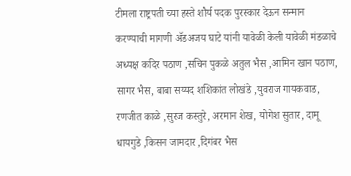टीमला राष्ट्रपती च्या हस्ते शौर्य पदक पुरस्कार देऊन सन्मान करण्याची मागणी ॲडअजय घाटे यांनी यावेळी केली यावेळी मंडळाचे अध्यक्ष कदिर पठाण ,सचिन पुकळे अतुल भैस ,आमिन खान पठाण, सागर भैस, बाबा सय्यद शशिकांत लोखंडे ,युवराज गायकवाड, रणजीत काळे ,सुरज कस्तुरे, अरमान शेख, योगेश सुतार, दामू धायगुडे ,किसन जामदार ,दिगंबर भैस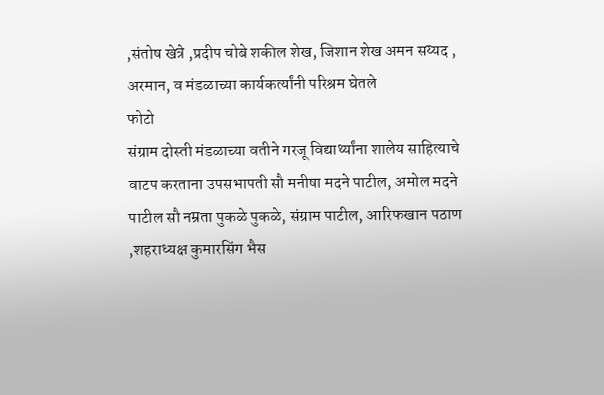,संतोष खेत्रे ,प्रदीप चोबे शकील शेख, जिशान शेख अमन सय्यद , अरमान, व मंडळाच्या कार्यकर्त्यांनी परिश्रम घेतले
फोटो
संग्राम दोस्ती मंडळाच्या वतीने गरजू विद्यार्थ्यांना शालेय साहित्याचे वाटप करताना उपसभापती सौ मनीषा मदने पाटील, अमोल मदने पाटील सौ नम्रता पुकळे पुकळे, संग्राम पाटील, आरिफखान पठाण ,शहराध्यक्ष कुमारसिंग भैस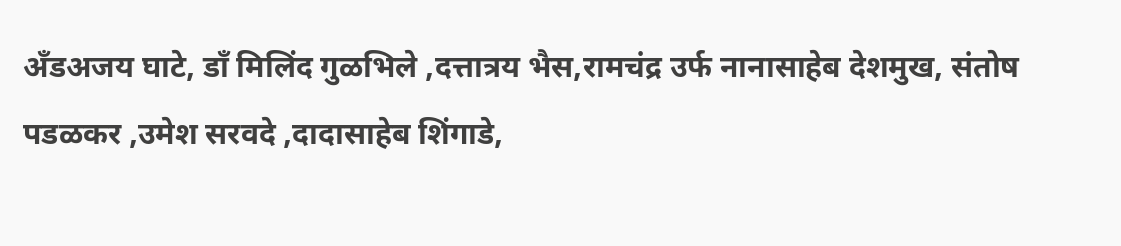अँडअजय घाटे, डाँ मिलिंद गुळभिले ,दत्तात्रय भैस,रामचंद्र उर्फ नानासाहेब देशमुख, संतोष पडळकर ,उमेश सरवदे ,दादासाहेब शिंगाडे,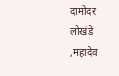दामोदर लोखंडे ,महादेव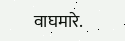वाघमारे.